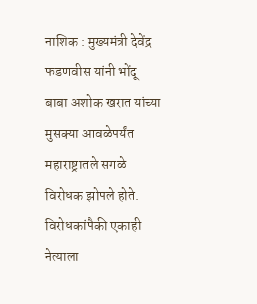नाशिक : मुख्यमंत्री देवेंद्र फडणवीस यांनी भोंदू बाबा अशोक खरात यांच्या मुसक्या आवळेपर्यंत महाराष्ट्रातले सगळे विरोधक झोपले होते. विरोधकांपैकी एकाही नेत्याला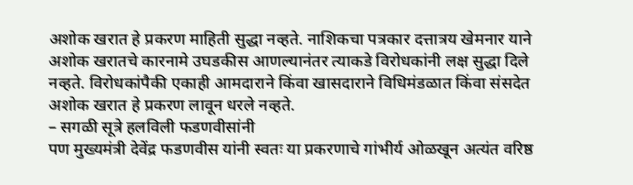अशोक खरात हे प्रकरण माहिती सुद्धा नव्हते. नाशिकचा पत्रकार दत्तात्रय खेमनार याने अशोक खरातचे कारनामे उघडकीस आणल्यानंतर त्याकडे विरोधकांनी लक्ष सुद्धा दिले नव्हते. विरोधकांपैकी एकाही आमदाराने किंवा खासदाराने विधिमंडळात किंवा संसदेत अशोक खरात हे प्रकरण लावून धरले नव्हते.
– सगळी सूत्रे हलविली फडणवीसांनी
पण मुख्यमंत्री देवेंद्र फडणवीस यांनी स्वतः या प्रकरणाचे गांभीर्य ओळखून अत्यंत वरिष्ठ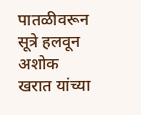पातळीवरून सूत्रे हलवून अशोक खरात यांच्या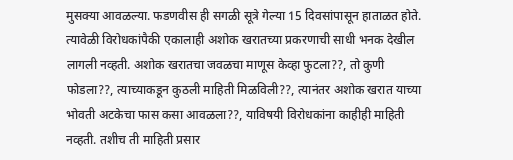मुसक्या आवळल्या. फडणवीस ही सगळी सूत्रे गेल्या 15 दिवसांपासून हाताळत होते. त्यावेळी विरोधकांपैकी एकालाही अशोक खरातच्या प्रकरणाची साधी भनक देखील लागली नव्हती. अशोक खरातचा जवळचा माणूस केव्हा फुटला??, तो कुणी फोडला??, त्याच्याकडून कुठली माहिती मिळविली??, त्यानंतर अशोक खरात याच्या भोवती अटकेचा फास कसा आवळला??, याविषयी विरोधकांना काहीही माहिती नव्हती. तशीच ती माहिती प्रसार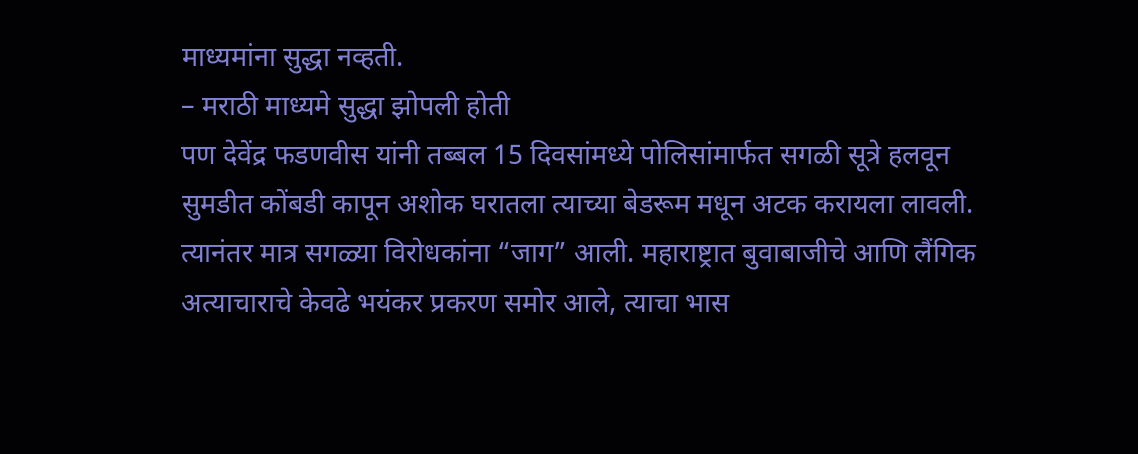माध्यमांना सुद्धा नव्हती.
– मराठी माध्यमे सुद्धा झोपली होती
पण देवेंद्र फडणवीस यांनी तब्बल 15 दिवसांमध्ये पोलिसांमार्फत सगळी सूत्रे हलवून सुमडीत कोंबडी कापून अशोक घरातला त्याच्या बेडरूम मधून अटक करायला लावली. त्यानंतर मात्र सगळ्या विरोधकांना “जाग” आली. महाराष्ट्रात बुवाबाजीचे आणि लैंगिक अत्याचाराचे केवढे भयंकर प्रकरण समोर आले, त्याचा भास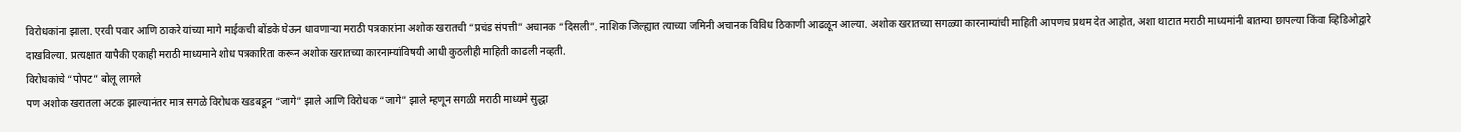विरोधकांना झाला. एरवी पवार आणि ठाकरे यांच्या मागे माईकची बोंडके घेऊन धावणाऱ्या मराठी पत्रकारांना अशोक खरातची “प्रचंड संपत्ती” अचानक “दिसली”. नाशिक जिल्ह्यात त्याच्या जमिनी अचानक विविध ठिकाणी आढळून आल्या. अशोक खरातच्या सगळ्या कारनाम्यांची माहिती आपणच प्रथम देत आहोत, अशा थाटात मराठी माध्यमांनी बातम्या छापल्या किंवा व्हिडिओद्वारे दाखविल्या. प्रत्यक्षात यापैकी एकाही मराठी माध्यमाने शोध पत्रकारिता करून अशोक खरातच्या कारनाम्यांविषयी आधी कुठलीही माहिती काढली नव्हती.
विरोधकांचे “पोपट” बोलू लागले
पण अशोक खरातला अटक झाल्यानंतर मात्र सगळे विरोधक खडबडून “जागे” झाले आणि विरोधक “जागे” झाले म्हणून सगळी मराठी माध्यमे सुद्धा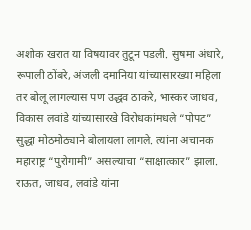अशोक खरात या विषयावर तुटून पडली. सुषमा अंधारे, रूपाली ठोंबरे, अंजली दमानिया यांच्यासारख्या महिला तर बोलू लागल्यास पण उद्धव ठाकरे, भास्कर जाधव, विकास लवांडे यांच्यासारखे विरोधकांमधले “पोपट” सुद्धा मोठमोठ्याने बोलायला लागले. त्यांना अचानक महाराष्ट्र “पुरोगामी” असल्याचा “साक्षात्कार” झाला.
राऊत, जाधव, लवांडे यांना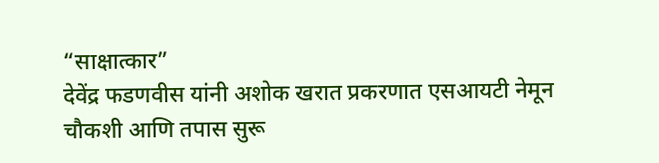“साक्षात्कार”
देवेंद्र फडणवीस यांनी अशोक खरात प्रकरणात एसआयटी नेमून चौकशी आणि तपास सुरू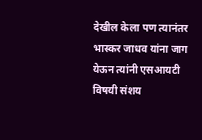देखील केला पण त्यानंतर भास्कर जाधव यांना जाग येऊन त्यांनी एसआयटी विषयी संशय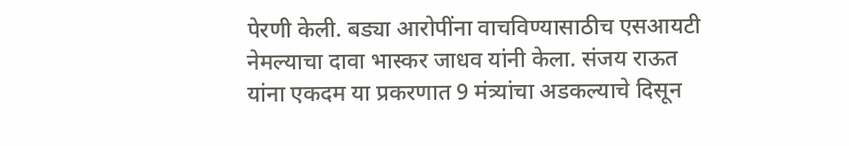पेरणी केली. बड्या आरोपींना वाचविण्यासाठीच एसआयटी नेमल्याचा दावा भास्कर जाधव यांनी केला. संजय राऊत यांना एकदम या प्रकरणात 9 मंत्र्यांचा अडकल्याचे दिसून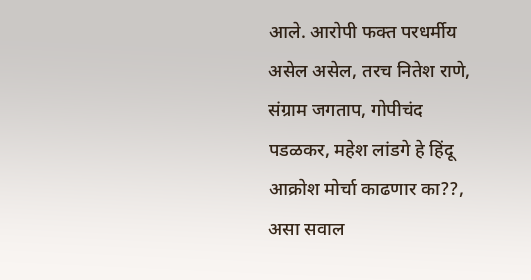आले. आरोपी फक्त परधर्मीय असेल असेल, तरच नितेश राणे, संग्राम जगताप, गोपीचंद पडळकर, महेश लांडगे हे हिंदू आक्रोश मोर्चा काढणार का??, असा सवाल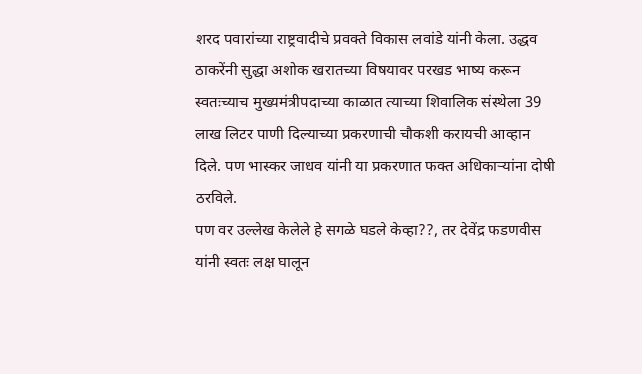शरद पवारांच्या राष्ट्रवादीचे प्रवक्ते विकास लवांडे यांनी केला. उद्धव ठाकरेंनी सुद्धा अशोक खरातच्या विषयावर परखड भाष्य करून स्वतःच्याच मुख्यमंत्रीपदाच्या काळात त्याच्या शिवालिक संस्थेला 39 लाख लिटर पाणी दिल्याच्या प्रकरणाची चौकशी करायची आव्हान दिले. पण भास्कर जाधव यांनी या प्रकरणात फक्त अधिकाऱ्यांना दोषी ठरविले.
पण वर उल्लेख केलेले हे सगळे घडले केव्हा??, तर देवेंद्र फडणवीस यांनी स्वतः लक्ष घालून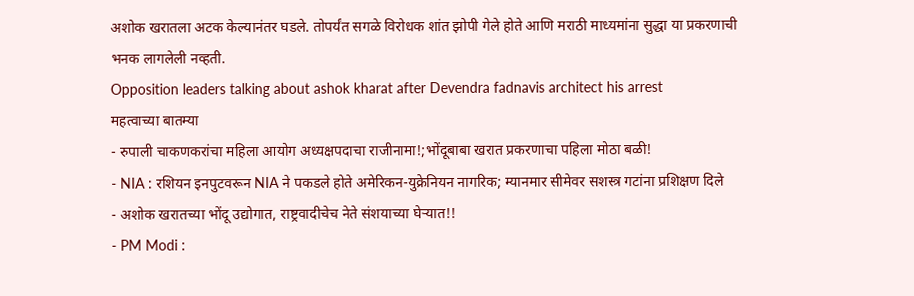अशोक खरातला अटक केल्यानंतर घडले. तोपर्यंत सगळे विरोधक शांत झोपी गेले होते आणि मराठी माध्यमांना सुद्धा या प्रकरणाची भनक लागलेली नव्हती.
Opposition leaders talking about ashok kharat after Devendra fadnavis architect his arrest
महत्वाच्या बातम्या
- रुपाली चाकणकरांचा महिला आयोग अध्यक्षपदाचा राजीनामा!;भोंदूबाबा खरात प्रकरणाचा पहिला मोठा बळी!
- NIA : रशियन इनपुटवरून NIA ने पकडले होते अमेरिकन-युक्रेनियन नागरिक; म्यानमार सीमेवर सशस्त्र गटांना प्रशिक्षण दिले
- अशोक खरातच्या भोंदू उद्योगात, राष्ट्रवादीचेच नेते संशयाच्या घेऱ्यात!!
- PM Modi :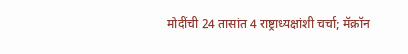मोदींची 24 तासांत 4 राष्ट्राध्यक्षांशी चर्चा; मॅक्रॉन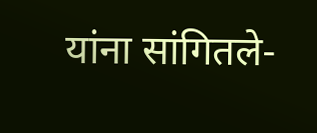यांना सांगितले-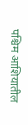पश्चिम आशियातील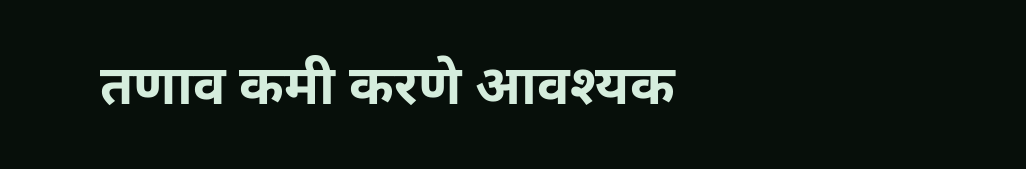तणाव कमी करणे आवश्यक